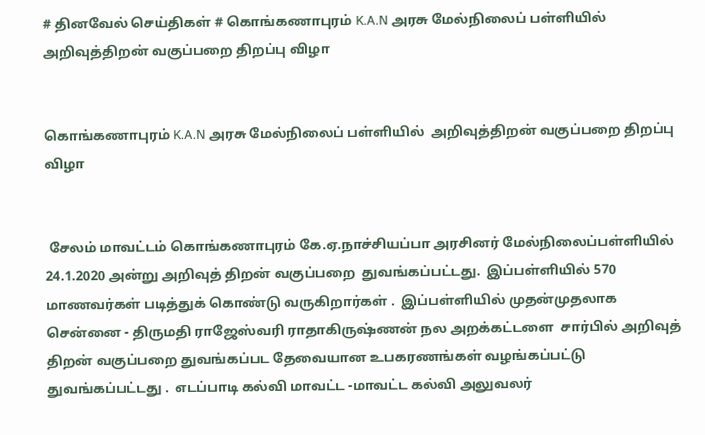# தினவேல் செய்திகள் # கொங்கணாபுரம் K.A.N அரசு மேல்நிலைப் பள்ளியில் அறிவுத்திறன் வகுப்பறை திறப்பு விழா


கொங்கணாபுரம் K.A.N அரசு மேல்நிலைப் பள்ளியில்  அறிவுத்திறன் வகுப்பறை திறப்பு விழா


 சேலம் மாவட்டம் கொங்கணாபுரம் கே.ஏ.நாச்சியப்பா அரசினர் மேல்நிலைப்பள்ளியில் 24.1.2020 அன்று அறிவுத் திறன் வகுப்பறை  துவங்கப்பட்டது.  இப்பள்ளியில் 570 மாணவர்கள் படித்துக் கொண்டு வருகிறார்கள் .  இப்பள்ளியில் முதன்முதலாக  சென்னை - திருமதி ராஜேஸ்வரி ராதாகிருஷ்ணன் நல அறக்கட்டளை  சார்பில் அறிவுத் திறன் வகுப்பறை துவங்கப்பட தேவையான உபகரணங்கள் வழங்கப்பட்டு துவங்கப்பட்டது .  எடப்பாடி கல்வி மாவட்ட -மாவட்ட கல்வி அலுவலர்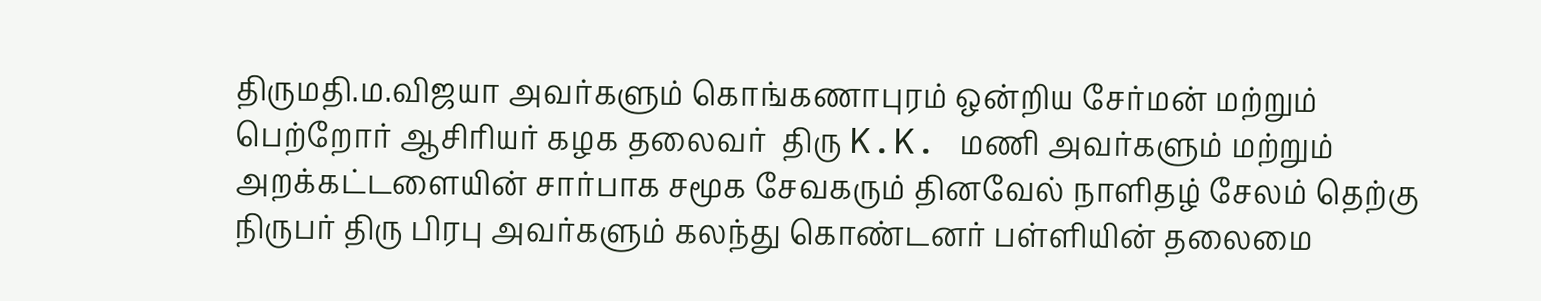திருமதி.ம.விஜயா அவர்களும் கொங்கணாபுரம் ஒன்றிய சேர்மன் மற்றும் பெற்றோர் ஆசிரியர் கழக தலைவர்  திரு K.K. மணி அவர்களும் மற்றும் அறக்கட்டளையின் சார்பாக சமூக சேவகரும் தினவேல் நாளிதழ் சேலம் தெற்கு நிருபர் திரு பிரபு அவர்களும் கலந்து கொண்டனர் பள்ளியின் தலைமை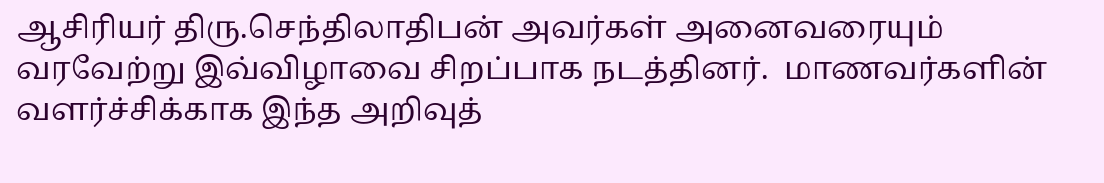ஆசிரியர் திரு.செந்திலாதிபன் அவர்கள் அனைவரையும் வரவேற்று இவ்விழாவை சிறப்பாக நடத்தினர்.  மாணவர்களின் வளர்ச்சிக்காக இந்த அறிவுத்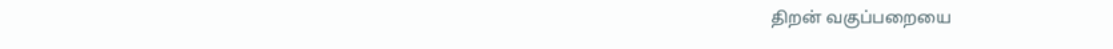திறன் வகுப்பறையை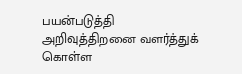பயன்படுத்தி அறிவுத்திறனை வளர்த்துக் கொள்ள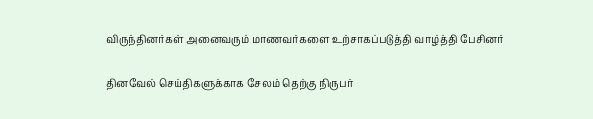விருந்தினர்கள் அனைவரும் மாணவர்களை உற்சாகப்படுத்தி வாழ்த்தி பேசினர்

தினவேல் செய்திகளுக்காக சேலம் தெற்கு நிருபர்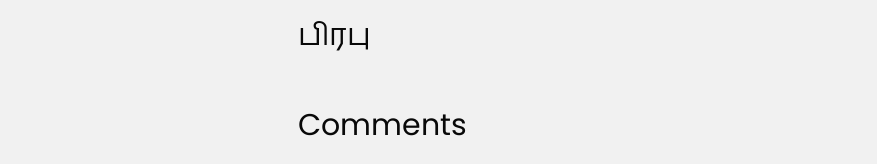பிரபு

Comments